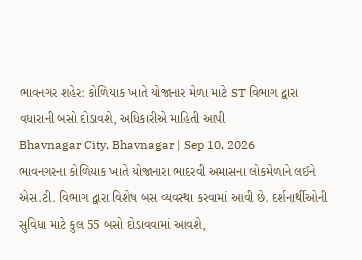ભાવનગર શહેર: કોળિયાક ખાતે યોજાનાર મેળા માટે ST વિભાગ દ્વારા વધારાની બસો દોડાવશે, અધિકારીએ માહિતી આપી
Bhavnagar City, Bhavnagar | Sep 10, 2026
ભાવનગરના કોળિયાક ખાતે યોજાનારા ભાદરવી અમાસના લોકમેળાને લઈને એસ.ટી. વિભાગ દ્વારા વિશેષ બસ વ્યવસ્થા કરવામાં આવી છે. દર્શનાર્થીઓની સુવિધા માટે કુલ 55 બસો દોડાવવામાં આવશે,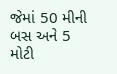જેમાં 50 મીની બસ અને 5 મોટી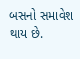બસનો સમાવેશ થાય છે.